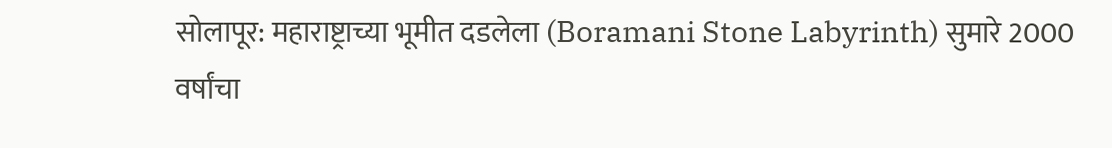सोलापूर: महाराष्ट्राच्या भूमीत दडलेला (Boramani Stone Labyrinth) सुमारे 2000 वर्षांचा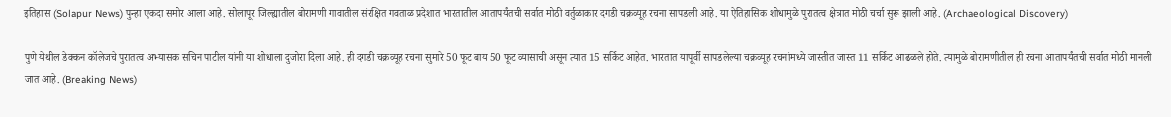इतिहास (Solapur News) पुन्हा एकदा समोर आला आहे. सोलापूर जिल्ह्यातील बोरामणी गावातील संरक्षित गवताळ प्रदेशात भारतातील आतापर्यंतची सर्वात मोठी वर्तुळाकार दगडी चक्रव्यूह रचना सापडली आहे. या ऐतिहासिक शोधामुळे पुरातत्व क्षेत्रात मोठी चर्चा सुरू झाली आहे. (Archaeological Discovery)

पुणे येथील डेक्कन कॉलेजचे पुरातत्व अभ्यासक सचिन पाटील यांनी या शोधाला दुजोरा दिला आहे. ही दगडी चक्रव्यूह रचना सुमारे 50 फूट बाय 50 फूट व्यासाची असून त्यात 15 सर्किट आहेत. भारतात यापूर्वी सापडलेल्या चक्रव्यूह रचनांमध्ये जास्तीत जास्त 11 सर्किट आढळले होते. त्यामुळे बोरामणीतील ही रचना आतापर्यंतची सर्वात मोठी मानली जात आहे. (Breaking News)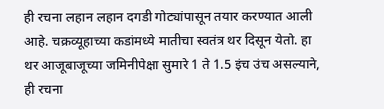ही रचना लहान लहान दगडी गोट्यांपासून तयार करण्यात आली आहे. चक्रव्यूहाच्या कडांमध्ये मातीचा स्वतंत्र थर दिसून येतो. हा थर आजूबाजूच्या जमिनीपेक्षा सुमारे 1 ते 1.5 इंच उंच असल्याने, ही रचना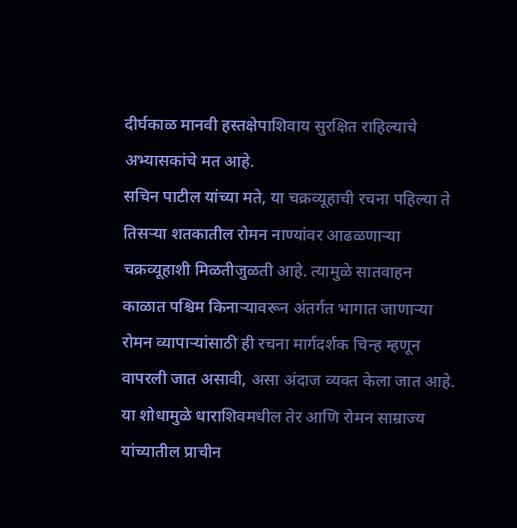दीर्घकाळ मानवी हस्तक्षेपाशिवाय सुरक्षित राहिल्याचे अभ्यासकांचे मत आहे.
सचिन पाटील यांच्या मते, या चक्रव्यूहाची रचना पहिल्या ते तिसऱ्या शतकातील रोमन नाण्यांवर आढळणाऱ्या चक्रव्यूहाशी मिळतीजुळती आहे. त्यामुळे सातवाहन काळात पश्चिम किनाऱ्यावरून अंतर्गत भागात जाणाऱ्या रोमन व्यापाऱ्यांसाठी ही रचना मार्गदर्शक चिन्ह म्हणून वापरली जात असावी, असा अंदाज व्यक्त केला जात आहे. या शोधामुळे धाराशिवमधील तेर आणि रोमन साम्राज्य यांच्यातील प्राचीन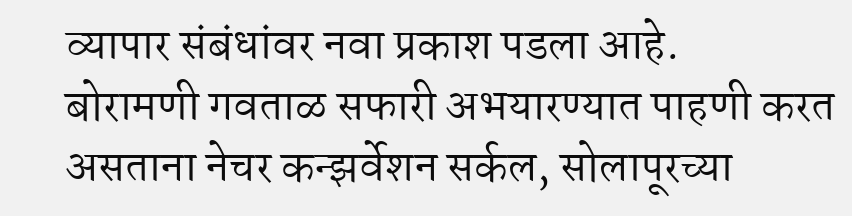व्यापार संबंधांवर नवा प्रकाश पडला आहे.
बोरामणी गवताळ सफारी अभयारण्यात पाहणी करत असताना नेचर कन्झर्वेशन सर्कल, सोलापूरच्या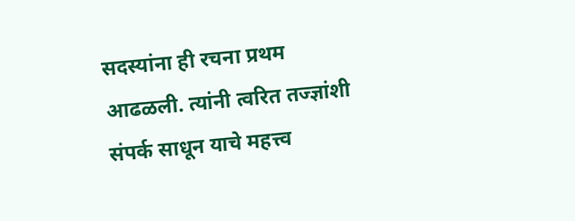सदस्यांना ही रचना प्रथम आढळली. त्यांनी त्वरित तज्ज्ञांशी संपर्क साधून याचे महत्त्व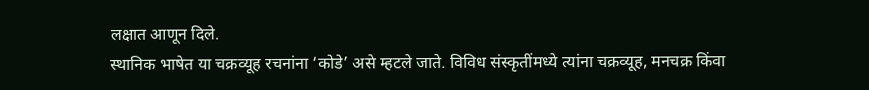लक्षात आणून दिले.
स्थानिक भाषेत या चक्रव्यूह रचनांना ‘कोडे’ असे म्हटले जाते. विविध संस्कृतींमध्ये त्यांना चक्रव्यूह, मनचक्र किंवा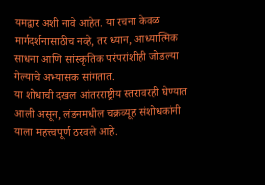यमद्वार अशी नावे आहेत. या रचना केवळ मार्गदर्शनासाठीच नव्हे, तर ध्यान, आध्यात्मिक साधना आणि सांस्कृतिक परंपरांशीही जोडल्या गेल्याचे अभ्यासक सांगतात.
या शोधाची दखल आंतरराष्ट्रीय स्तरावरही घेण्यात आली असून, लंडनमधील चक्रव्यूह संशोधकांनी याला महत्त्वपूर्ण ठरवले आहे.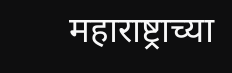महाराष्ट्राच्या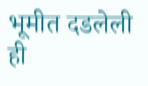भूमीत दडलेली ही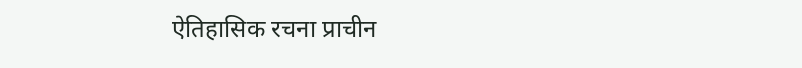ऐतिहासिक रचना प्राचीन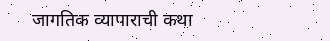जागतिक व्यापाराची कथा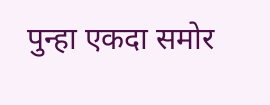पुन्हा एकदा समोर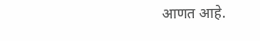आणत आहे.